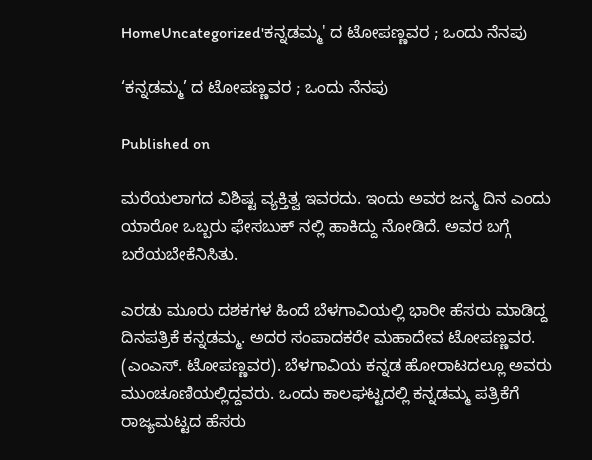HomeUncategorized'ಕನ್ನಡಮ್ಮ' ದ ಟೋಪಣ್ಣವರ ; ಒಂದು ನೆನಪು

‘ಕನ್ನಡಮ್ಮ’ ದ ಟೋಪಣ್ಣವರ ; ಒಂದು ನೆನಪು

Published on

ಮರೆಯಲಾಗದ ವಿಶಿಷ್ಟ ವ್ಯಕ್ತಿತ್ವ ಇವರದು. ಇಂದು ಅವರ ಜನ್ಮ ದಿನ ಎಂದು ಯಾರೋ ಒಬ್ಬರು ಫೇಸಬುಕ್ ನಲ್ಲಿ ಹಾಕಿದ್ದು ನೋಡಿದೆ. ಅವರ ಬಗ್ಗೆ ಬರೆಯಬೇಕೆನಿಸಿತು.

ಎರಡು ಮೂರು ದಶಕಗಳ ಹಿಂದೆ ಬೆಳಗಾವಿಯಲ್ಲಿ ಭಾರೀ ಹೆಸರು ಮಾಡಿದ್ದ ದಿನಪತ್ರಿಕೆ ಕನ್ನಡಮ್ಮ. ಅದರ ಸಂಪಾದಕರೇ ಮಹಾದೇವ ಟೋಪಣ್ಣವರ. (ಎಂಎಸ್. ಟೋಪಣ್ಣವರ). ಬೆಳಗಾವಿಯ ಕನ್ನಡ ಹೋರಾಟದಲ್ಲೂ ಅವರು ಮುಂಚೂಣಿಯಲ್ಲಿದ್ದವರು. ಒಂದು ಕಾಲಘಟ್ಟದಲ್ಲಿ ಕನ್ನಡಮ್ಮ ಪತ್ರಿಕೆಗೆ ರಾಜ್ಯಮಟ್ಟದ ಹೆಸರು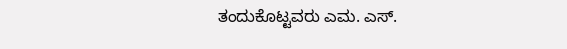ತಂದುಕೊಟ್ಟವರು ಎಮ. ಎಸ್.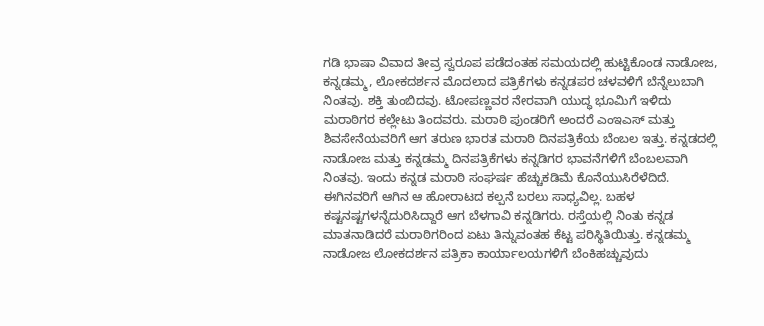ಗಡಿ ಭಾಷಾ ವಿವಾದ ತೀವ್ರ ಸ್ವರೂಪ ಪಡೆದಂತಹ ಸಮಯದಲ್ಲಿ ಹುಟ್ಟಿಕೊಂಡ ನಾಡೋಜ, ಕನ್ನಡಮ್ಮ, ಲೋಕದರ್ಶನ ಮೊದಲಾದ ಪತ್ರಿಕೆಗಳು ಕನ್ನಡಪರ ಚಳವಳಿಗೆ ಬೆನ್ನೆಲುಬಾಗಿ ನಿಂತವು. ಶಕ್ತಿ ತುಂಬಿದವು. ಟೋಪಣ್ಣವರ ನೇರವಾಗಿ ಯುದ್ಧ ಭೂಮಿಗೆ ಇಳಿದು ಮರಾಠಿಗರ ಕಲ್ಲೇಟು ತಿಂದವರು. ಮರಾಠಿ ಪುಂಡರಿಗೆ ಅಂದರೆ ಎಂಇಎಸ್ ಮತ್ತು ಶಿವಸೇನೆಯವರಿಗೆ ಆಗ ತರುಣ ಭಾರತ ಮರಾಠಿ ದಿನಪತ್ರಿಕೆಯ ಬೆಂಬಲ ಇತ್ತು. ಕನ್ನಡದಲ್ಲಿ ನಾಡೋಜ ಮತ್ತು ಕನ್ನಡಮ್ಮ ದಿನಪತ್ರಿಕೆಗಳು ಕನ್ನಡಿಗರ ಭಾವನೆಗಳಿಗೆ ಬೆಂಬಲವಾಗಿ ನಿಂತವು. ಇಂದು ಕನ್ನಡ ಮರಾಠಿ ಸಂಘರ್ಷ ಹೆಚ್ಚುಕಡಿಮೆ ಕೊನೆಯುಸಿರೆಳೆದಿದೆ. ಈಗಿನವರಿಗೆ ಆಗಿನ ಆ ಹೋರಾಟದ ಕಲ್ಪನೆ ಬರಲು ಸಾಧ್ಯವಿಲ್ಲ. ಬಹಳ ಕಷ್ಟನಷ್ಟಗಳನ್ನೆದುರಿಸಿದ್ದಾರೆ ಆಗ ಬೆಳಗಾವಿ ಕನ್ನಡಿಗರು. ರಸ್ತೆಯಲ್ಲಿ ನಿಂತು ಕನ್ನಡ ಮಾತನಾಡಿದರೆ ಮರಾಠಿಗರಿಂದ ಏಟು ತಿನ್ನುವಂತಹ ಕೆಟ್ಟ ಪರಿಸ್ಥಿತಿಯಿತ್ತು. ಕನ್ನಡಮ್ಮ ನಾಡೋಜ ಲೋಕದರ್ಶನ ಪತ್ರಿಕಾ ಕಾರ್ಯಾಲಯಗಳಿಗೆ ಬೆಂಕಿಹಚ್ಚುವುದು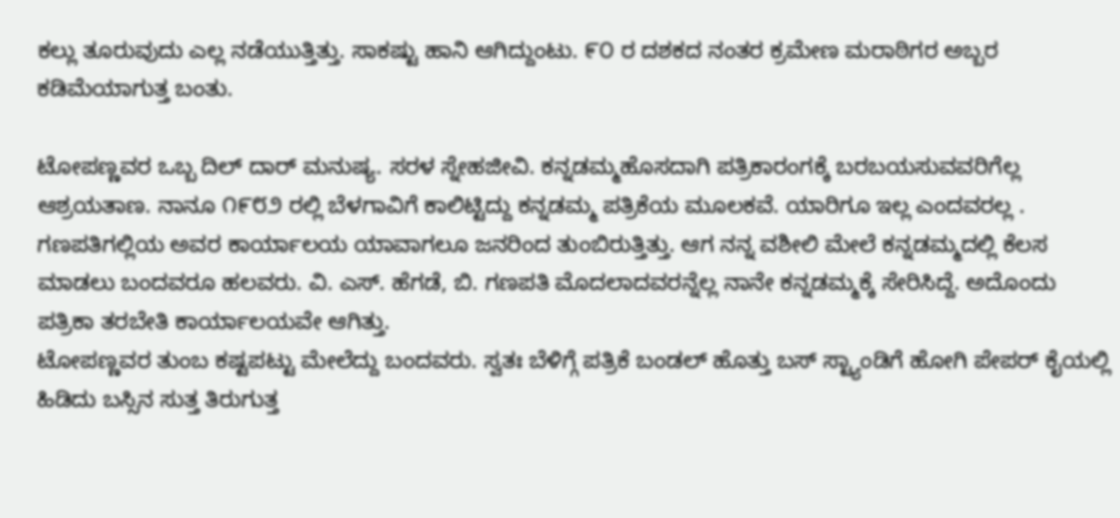ಕಲ್ಲು ತೂರುವುದು ಎಲ್ಲ ನಡೆಯುತ್ತಿತ್ತು. ಸಾಕಷ್ಟು ಹಾನಿ ಆಗಿದ್ದುಂಟು. ೯೦ ರ ದಶಕದ ನಂತರ ಕ್ರಮೇಣ ಮರಾಠಿಗರ ಅಬ್ಬರ ಕಡಿಮೆಯಾಗುತ್ತ ಬಂತು.

ಟೋಪಣ್ಣವರ ಒಬ್ಬ ದಿಲ್ ದಾರ್ ಮನುಷ್ಯ. ಸರಳ ಸ್ನೇಹಜೀವಿ. ಕನ್ನಡಮ್ಮಹೊಸದಾಗಿ ಪತ್ರಿಕಾರಂಗಕ್ಕೆ ಬರಬಯಸುವವರಿಗೆಲ್ಲ ಆಶ್ರಯತಾಣ. ನಾನೂ ೧೯೮೨ ರಲ್ಲಿ ಬೆಳಗಾವಿಗೆ ಕಾಲಿಟ್ಟಿದ್ದು ಕನ್ನಡಮ್ಮ ಪತ್ರಿಕೆಯ ಮೂಲಕವೆ. ಯಾರಿಗೂ ಇಲ್ಲ ಎಂದವರಲ್ಲ . ಗಣಪತಿಗಲ್ಲಿಯ ಅವರ ಕಾರ್ಯಾಲಯ ಯಾವಾಗಲೂ ಜನರಿಂದ ತುಂಬಿರುತ್ತಿತ್ತು. ಆಗ ನನ್ನ ವಶೀಲಿ ಮೇಲೆ ಕನ್ನಡಮ್ಮದಲ್ಲಿ ಕೆಲಸ ಮಾಡಲು ಬಂದವರೂ ಹಲವರು. ವಿ. ಎಸ್. ಹೆಗಡೆ, ಬಿ. ಗಣಪತಿ ಮೊದಲಾದವರನ್ನೆಲ್ಲ ನಾನೇ ಕನ್ನಡಮ್ಮಕ್ಕೆ ಸೇರಿಸಿದ್ದೆ. ಅದೊಂದು ಪತ್ರಿಕಾ ತರಬೇತಿ ಕಾರ್ಯಾಲಯವೇ ಆಗಿತ್ತು.
ಟೋಪಣ್ಣವರ ತುಂಬ ಕಷ್ಟಪಟ್ಟು ಮೇಲೆದ್ದು ಬಂದವರು. ಸ್ವತಃ ಬೆಳಿಗ್ಗೆ ಪತ್ರಿಕೆ ಬಂಡಲ್ ಹೊತ್ತು ಬಸ್ ಸ್ಟ್ಯಾಂಡಿಗೆ ಹೋಗಿ ಪೇಪರ್ ಕೈಯಲ್ಲಿ ಹಿಡಿದು ಬಸ್ಸಿನ ಸುತ್ತ ತಿರುಗುತ್ತ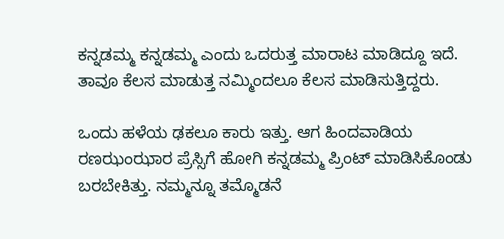ಕನ್ನಡಮ್ಮ ಕನ್ನಡಮ್ಮ ಎಂದು ಒದರುತ್ತ ಮಾರಾಟ ಮಾಡಿದ್ದೂ ಇದೆ. ತಾವೂ ಕೆಲಸ ಮಾಡುತ್ತ ನಮ್ಮಿಂದಲೂ ಕೆಲಸ ಮಾಡಿಸುತ್ತಿದ್ದರು.

ಒಂದು ಹಳೆಯ ಢಕಲೂ ಕಾರು ಇತ್ತು. ಆಗ ಹಿಂದವಾಡಿಯ ರಣಝಂಝಾರ ಪ್ರೆಸ್ಸಿಗೆ ಹೋಗಿ ಕನ್ನಡಮ್ಮ ಪ್ರಿಂಟ್ ಮಾಡಿಸಿಕೊಂಡು ಬರಬೇಕಿತ್ತು. ನಮ್ಮನ್ನೂ ತಮ್ಮೊಡನೆ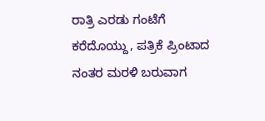ರಾತ್ರಿ ಎರಡು ಗಂಟೆಗೆ ಕರೆದೊಯ್ದು, ಪತ್ರಿಕೆ ಪ್ರಿಂಟಾದ ನಂತರ ಮರಳಿ ಬರುವಾಗ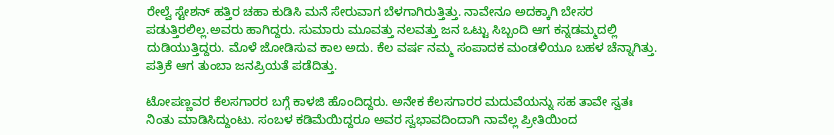ರೇಲ್ವೆ ಸ್ಟೇಶನ್ ಹತ್ತಿರ ಚಹಾ ಕುಡಿಸಿ ಮನೆ ಸೇರುವಾಗ ಬೆಳಗಾಗಿರುತ್ತಿತ್ತು. ನಾವೇನೂ ಅದಕ್ಕಾಗಿ ಬೇಸರ ಪಡುತ್ತಿರಲಿಲ್ಲ.ಅವರು ಹಾಗಿದ್ದರು. ಸುಮಾರು ಮೂವತ್ತು ನಲವತ್ತು ಜನ ಒಟ್ಟು ಸಿಬ್ಬಂದಿ ಆಗ ಕನ್ನಡಮ್ಮದಲ್ಲಿ ದುಡಿಯುತ್ತಿದ್ದರು. ಮೊಳೆ ಜೋಡಿಸುವ ಕಾಲ ಅದು. ಕೆಲ ವರ್ಷ ನಮ್ಮ ಸಂಪಾದಕ ಮಂಡಳಿಯೂ ಬಹಳ ಚೆನ್ನಾಗಿತ್ತು. ಪತ್ರಿಕೆ ಆಗ ತುಂಬಾ ಜನಪ್ರಿಯತೆ ಪಡೆದಿತ್ತು.

ಟೋಪಣ್ಣವರ ಕೆಲಸಗಾರರ ಬಗ್ಗೆ ಕಾಳಜಿ ಹೊಂದಿದ್ದರು. ಅನೇಕ ಕೆಲಸಗಾರರ ಮದುವೆಯನ್ನು ಸಹ ತಾವೇ ಸ್ವತಃ ನಿಂತು ಮಾಡಿಸಿದ್ದುಂಟು. ಸಂಬಳ ಕಡಿಮೆಯಿದ್ದರೂ ಅವರ ಸ್ವಭಾವದಿಂದಾಗಿ ನಾವೆಲ್ಲ ಪ್ರೀತಿಯಿಂದ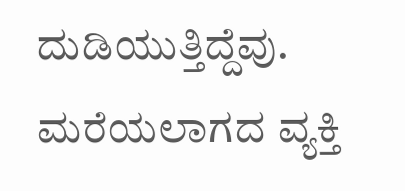ದುಡಿಯುತ್ತಿದ್ದೆವು. ಮರೆಯಲಾಗದ ವ್ಯಕ್ತಿ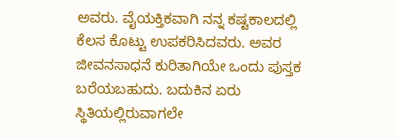ಅವರು. ವೈಯಕ್ತಿಕವಾಗಿ ನನ್ನ ಕಷ್ಟಕಾಲದಲ್ಲಿ ಕೆಲಸ ಕೊಟ್ಟು ಉಪಕರಿಸಿದವರು. ಅವರ ಜೀವನಸಾಧನೆ ಕುರಿತಾಗಿಯೇ ಒಂದು ಪುಸ್ತಕ ಬರೆಯಬಹುದು. ಬದುಕಿನ ಏರು ಸ್ಥಿತಿಯಲ್ಲಿರುವಾಗಲೇ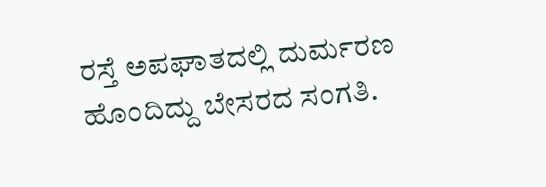ರಸ್ತೆ ಅಪಘಾತದಲ್ಲಿ ದುರ್ಮರಣ ಹೊಂದಿದ್ದು ಬೇಸರದ ಸಂಗತಿ.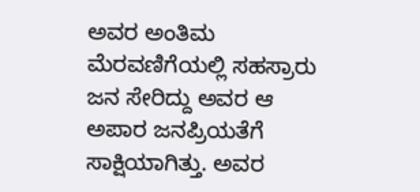ಅವರ ಅಂತಿಮ ಮೆರವಣಿಗೆಯಲ್ಲಿ ಸಹಸ್ರಾರು ಜನ ಸೇರಿದ್ದು ಅವರ ಆ ಅಪಾರ ಜನಪ್ರಿಯತೆಗೆ ಸಾಕ್ಷಿಯಾಗಿತ್ತು. ಅವರ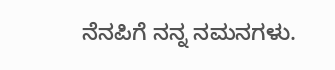ನೆನಪಿಗೆ ನನ್ನ ನಮನಗಳು.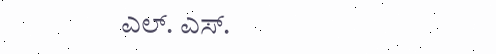ಎಲ್. ಎಸ್.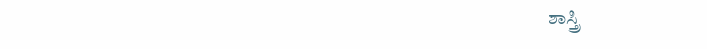ಶಾಸ್ತ್ರಿ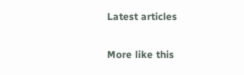Latest articles

More like this